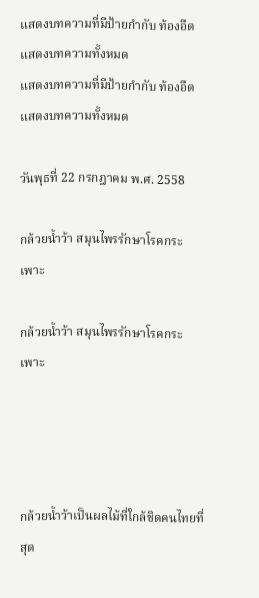แสดงบทความที่มีป้ายกำกับ ท้องอืด แสดงบทความทั้งหมด
แสดงบทความที่มีป้ายกำกับ ท้องอืด แสดงบทความทั้งหมด

วันพุธที่ 22 กรกฎาคม พ.ศ. 2558

กล้วยน้ำว้า สมุนไพรรักษาโรคกระเพาะ

กล้วยน้ำว้า สมุนไพรรักษาโรคกระเพาะ




กล้วยน้ำว้าเป็นผลไม้ที่ใกล้ชิดคนไทยที่สุด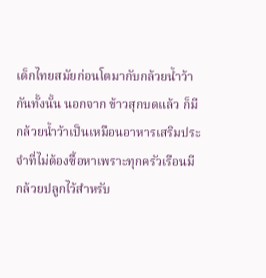เด็กไทยสมัยก่อนโตมากับกล้วยน้ำว้ากันทั้งนั้น นอกจาก ข้าวสุกบดแล้ว ก็มีกล้วยน้ำว้าเป็นเหมือนอาหารเสริมประจำที่ไม่ต้องซื้อหาเพราะทุกครัวเรือนมีกล้วยปลูกไว้สำหรับ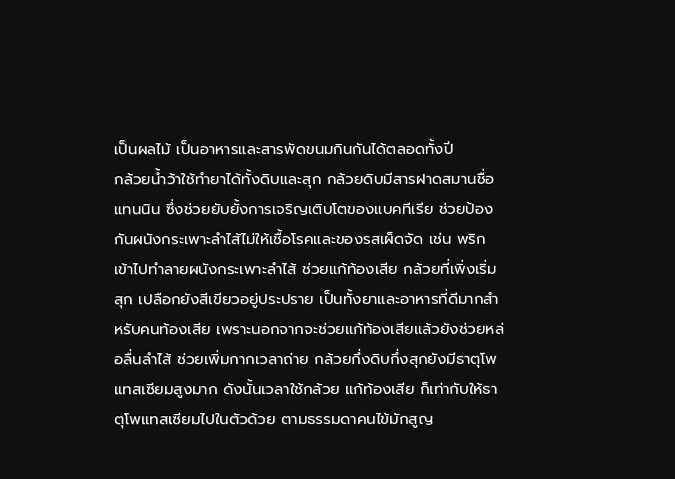เป็นผลไม้ เป็นอาหารและสารพัดขนมกินกันได้ตลอดทั้งปี
กล้วยน้ำว้าใช้ทำยาได้ทั้งดิบและสุก กล้วยดิบมีสารฝาดสมานชื่อแทนนิน ซึ่งช่วยยับยั้งการเจริญเติบโตของแบคทีเรีย ช่วยป้องกันผนังกระเพาะลำไส้ไม่ให้เชื้อโรคและของรสเผ็ดจัด เช่น พริก เข้าไปทำลายผนังกระเพาะลำไส้ ช่วยแก้ท้องเสีย กล้วยที่เพิ่งเริ่มสุก เปลือกยังสีเขียวอยู่ประปราย เป็นทั้งยาและอาหารที่ดีมากสำหรับคนท้องเสีย เพราะนอกจากจะช่วยแก้ท้องเสียแล้วยังช่วยหล่อลื่นลำไส้ ช่วยเพิ่มกากเวลาถ่าย กล้วยกึ่งดิบกึ่งสุกยังมีธาตุโพแทสเซียมสูงมาก ดังนั้นเวลาใช้กล้วย แก้ท้องเสีย ก็เท่ากับให้ธาตุโพแทสเซียมไปในตัวด้วย ตามธรรมดาคนไข้มักสูญ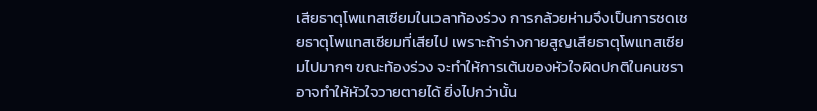เสียธาตุโพแทสเซียมในเวลาท้องร่วง การกล้วยห่ามจึงเป็นการชดเชยธาตุโพแทสเซียมที่เสียไป เพราะถ้าร่างกายสูญเสียธาตุโพแทสเซียมไปมากๆ ขณะท้องร่วง จะทำให้การเต้นของหัวใจผิดปกติในคนชราอาจทำให้หัวใจวายตายได้ ยิ่งไปกว่านั้น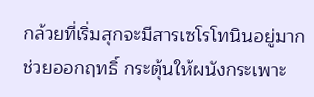กล้วยที่เริ่มสุกจะมีสารเซโรโทนินอยู่มาก ช่วยออกฤทธิ์ กระตุ้นให้ผนังกระเพาะ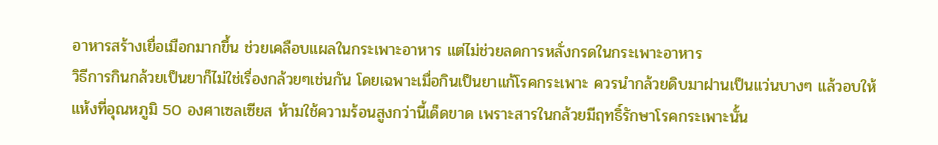อาหารสร้างเยื่อเมือกมากขึ้น ช่วยเคลือบแผลในกระเพาะอาหาร แต่ไม่ช่วยลดการหลั่งกรดในกระเพาะอาหาร
วิธีการกินกล้วยเป็นยาก็ไม่ใช่เรื่องกล้วยๆเช่นกัน โดยเฉพาะเมื่อกินเป็นยาแก้โรคกระเพาะ ควรนำกล้วยดิบมาฝานเป็นแว่นบางๆ แล้วอบให้แห้งที่อุณหภูมิ 50 องศาเซลเซียส ห้ามใช้ความร้อนสูงกว่านี้เด็ดขาด เพราะสารในกล้วยมีฤทธิ์รักษาโรคกระเพาะนั้น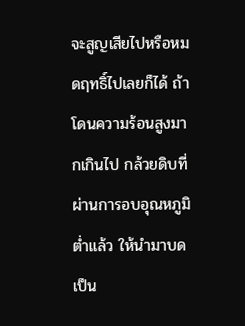จะสูญเสียไปหรือหมดฤทธิ์ไปเลยก็ได้ ถ้าโดนความร้อนสูงมากเกินไป กล้วยดิบที่ผ่านการอบอุณหภูมิต่ำแล้ว ให้นำมาบดเป็น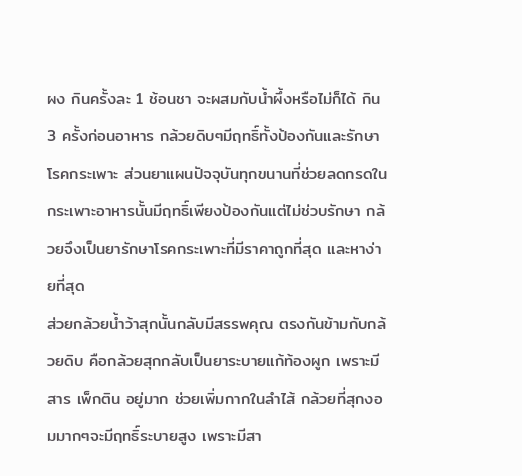ผง กินครั้งละ 1 ช้อนชา จะผสมกับน้ำผึ้งหรือไม่ก็ได้ กิน 3 ครั้งก่อนอาหาร กล้วยดิบๆมีฤทธิ์ทั้งป้องกันและรักษาโรคกระเพาะ ส่วนยาแผนปัจจุบันทุกขนานที่ช่วยลดกรดในกระเพาะอาหารนั้นมีฤทธิ์เพียงป้องกันแต่ไม่ช่วบรักษา กล้วยจึงเป็นยารักษาโรคกระเพาะที่มีราคาถูกที่สุด และหาง่ายที่สุด
ส่วยกล้วยน้ำว้าสุกนั้นกลับมีสรรพคุณ ตรงกันข้ามกับกล้วยดิบ คือกล้วยสุกกลับเป็นยาระบายแก้ท้องผูก เพราะมีสาร เพ็กติน อยู่มาก ช่วยเพิ่มกากในลำไส้ กล้วยที่สุกงอมมากๆจะมีฤทธิ์ระบายสูง เพราะมีสา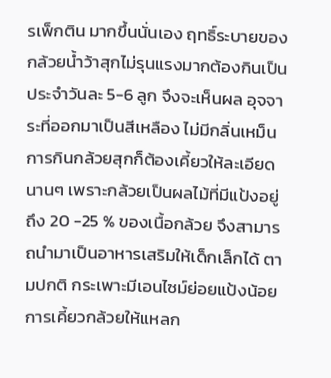รเพ็กติน มากขึ้นนั่นเอง ฤทธิ์ระบายของกล้วยน้ำว้าสุกไม่รุนแรงมากต้องกินเป็นประจำวันละ 5-6 ลูก จึงจะเห็นผล อุจจาระที่ออกมาเป็นสีเหลือง ไม่มีกลิ่นเหม็น การกินกล้วยสุกก็ต้องเคี้ยวให้ละเอียด นานๆ เพราะกล้วยเป็นผลไม้ที่มีแป้งอยู่ถึง 20 -25 % ของเนื้อกล้วย จึงสามารถนำมาเป็นอาหารเสริมให้เด็กเล็กได้ ตามปกติ กระเพาะมีเอนไซม์ย่อยแป้งน้อย การเคี้ยวกล้วยให้แหลก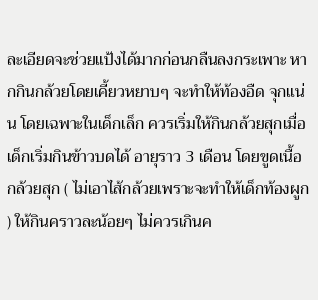ละเอียดจะช่วยแป้งได้มากก่อนกลืนลงกระเพาะ หากกินกล้วยโดยเคี้ยวหยาบๆ จะทำให้ท้องอืด จุกแน่น โดยเฉพาะในเด็กเล็ก ควรเริ่มให้กินกล้วยสุกเมื่อเด็กเริ่มกินข้าวบดได้ อายุราว 3 เดือน โดยขูดเนื้อกล้วยสุก ( ไม่เอาไส้กล้วยเพราะจะทำให้เด็กท้องผูก ) ให้กินคราวละน้อยๆ ไม่ควรเกินค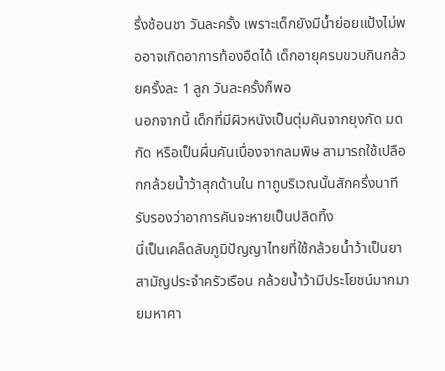รึ่งช้อนชา วันละครั้ง เพราะเด็กยังมีน้ำย่อยแป้งไม่พออาจเกิดอาการท้องอืดได้ เด็กอายุครบขวบกินกล้วยครั้งละ 1 ลูก วันละครั้งก็พอ
นอกจากนี้ เด็กที่มีผิวหนังเป็นตุ่มคันจากยุงกัด มดกัด หรือเป็นผื่นคันเนื่องจากลมพิษ สามารถใช้เปลือกกล้วยน้ำว้าสุกด้านใน ทาถูบริเวณนั้นสักครึ่งนาที รับรองว่าอาการคันจะหายเป็นปลิดทิ้ง
นี่เป็นเคล็ดลับภูมิปัญญาไทยที่ใช้กล้วยน้ำว้าเป็นยาสามัญประจำครัวเรือน กล้วยน้ำว้ามีประโยชน์มากมายมหาศา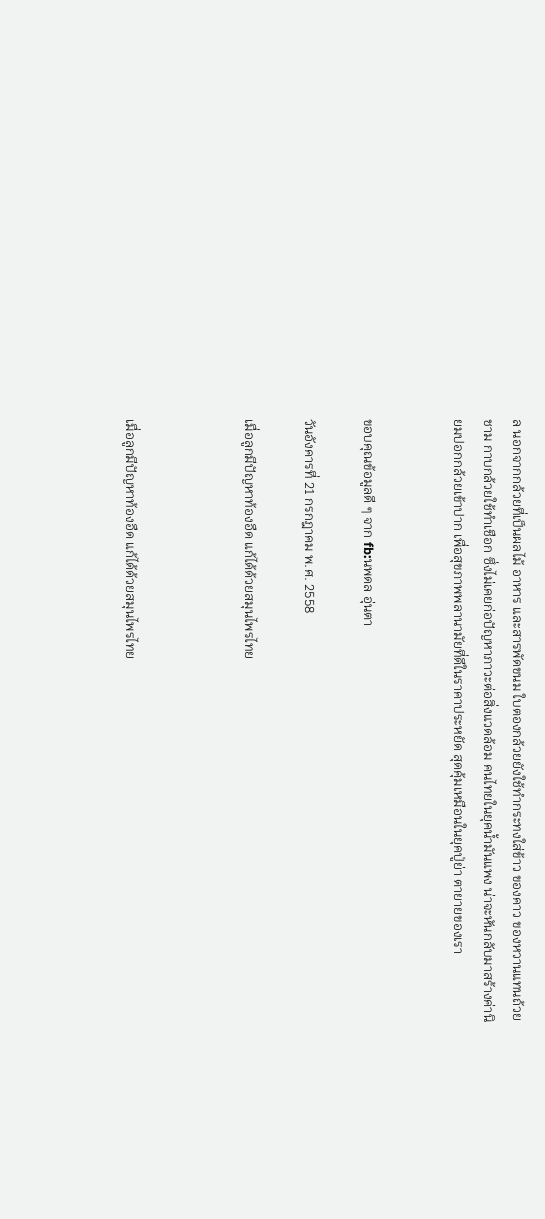ล นอกจากกล้วยที่เป็นผลไม้ อาหาร และสารพัดขนม ใบตองกล้วยยังใช้ทำกระทงใส่ข้าว ของคาว ของหวานแทนถ้วยชาม กาบกล้วยใช้ทำเชือก ซึ่งไม่เคยก่อปัญหาภาวะต่อสิ่งแวดล้อม คนไทยในยุคน้ำมันแพง น่าจะหันกลับมาสร้างค่านิยมปอกกล้วยเข้าปาก เพื่อสุขภาพพลานามัยที่ดีในราคาประหยัด สุดคุ้มเหมือนในยุคปู่ย่า ตายายของเรา


ขอบคุณข้อมูลดี ๆ จาก fb:นพดล อุ่นตา

วันอังคารที่ 21 กรกฎาคม พ.ศ. 2558

เมื่อลูกมีปัญหาท้องอืด แก้ได้ด้วยสมุนไพรไทย



เมื่อลูกมีปัญหาท้องอืด แก้ได้ด้วยสมุนไพรไทย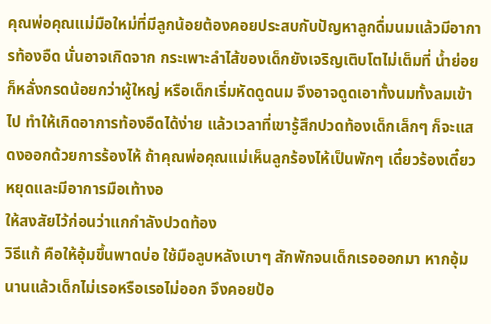คุณพ่อคุณแม่มือใหม่ที่มีลูกน้อยต้องคอยประสบกับปัญหาลูกดื่มนมแล้วมีอาการท้องอืด นั่นอาจเกิดจาก กระเพาะลำไส้ของเด็กยังเจริญเติบโตไม่เต็มที่ น้ำย่อยก็หลั่งกรดน้อยกว่าผู้ใหญ่ หรือเด็กเริ่มหัดดูดนม จึงอาจดูดเอาทั้งนมทั้งลมเข้าไป ทำให้เกิดอาการท้องอืดได้ง่าย แล้วเวลาที่เขารู้สึกปวดท้องเด็กเล็กๆ ก็จะแสดงออกด้วยการร้องไห้ ถ้าคุณพ่อคุณแม่เห็นลูกร้องไห้เป็นพักๆ เดี๋ยวร้องเดี๋ยวหยุดและมีอาการมือเท้างอ
ให้สงสัยไว้ก่อนว่าแกกำลังปวดท้อง
วิธีแก้ คือให้อุ้มขึ้นพาดบ่อ ใช้มือลูบหลังเบาๆ สักพักจนเด็กเรอออกมา หากอุ้มนานแล้วเด็กไม่เรอหรือเรอไม่ออก จึงคอยป้อ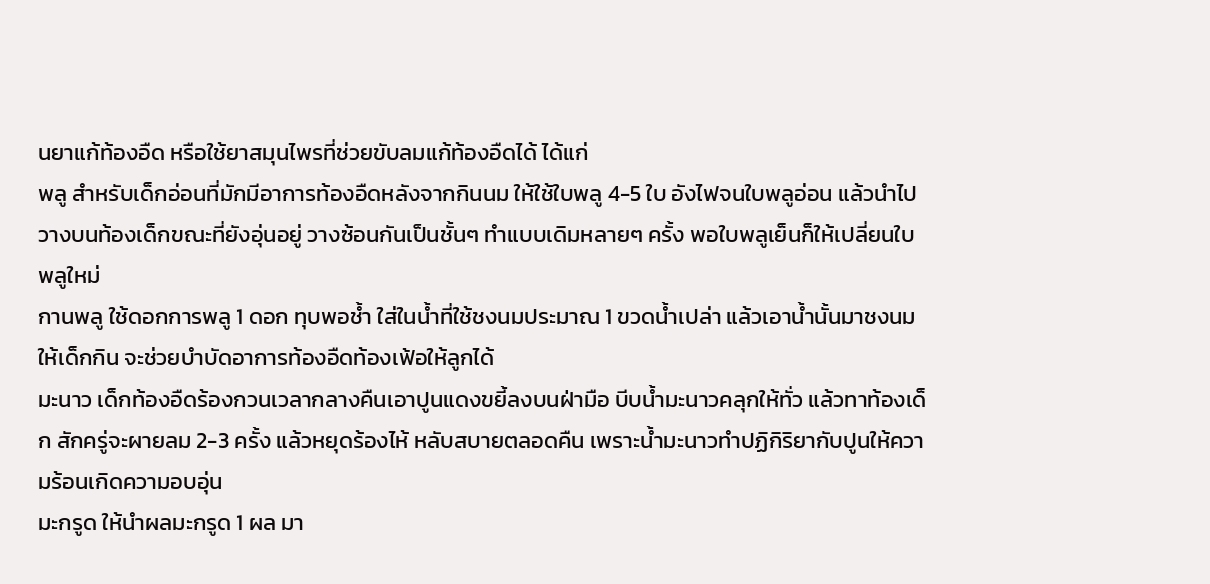นยาแก้ท้องอืด หรือใช้ยาสมุนไพรที่ช่วยขับลมแก้ท้องอืดได้ ได้แก่
พลู สำหรับเด็กอ่อนที่มักมีอาการท้องอืดหลังจากกินนม ให้ใช้ใบพลู 4-5 ใบ อังไฟจนใบพลูอ่อน แล้วนำไปวางบนท้องเด็กขณะที่ยังอุ่นอยู่ วางซ้อนกันเป็นชั้นๆ ทำแบบเดิมหลายๆ ครั้ง พอใบพลูเย็นก็ให้เปลี่ยนใบพลูใหม่
กานพลู ใช้ดอกการพลู 1 ดอก ทุบพอช้ำ ใส่ในน้ำที่ใช้ชงนมประมาณ 1 ขวดน้ำเปล่า แล้วเอาน้ำนั้นมาชงนมให้เด็กกิน จะช่วยบำบัดอาการท้องอืดท้องเฟ้อให้ลูกได้
มะนาว เด็กท้องอืดร้องกวนเวลากลางคืนเอาปูนแดงขยี้ลงบนฝ่ามือ บีบน้ำมะนาวคลุกให้ทั่ว แล้วทาท้องเด็ก สักครู่จะผายลม 2-3 ครั้ง แล้วหยุดร้องไห้ หลับสบายตลอดคืน เพราะน้ำมะนาวทำปฏิกิริยากับปูนให้ความร้อนเกิดความอบอุ่น
มะกรูด ให้นำผลมะกรูด 1 ผล มา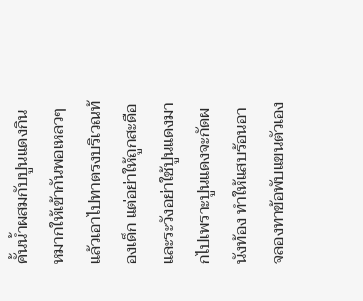คั้นน้ำผสมกับปูนแดงกินหมากให้เข้ากันพอเหลวๆ แล้วเอาไปทาตรงบริเวณท้องเด็ก แต่อย่าให้ถูกสะดือ และระวังอย่าใช้ปูนแดงมากไปเพราะปูนแดงจะกัดผนังท้อง ทำให้แสบร้อนอาจลองทาข้อพับแขนตัวเอง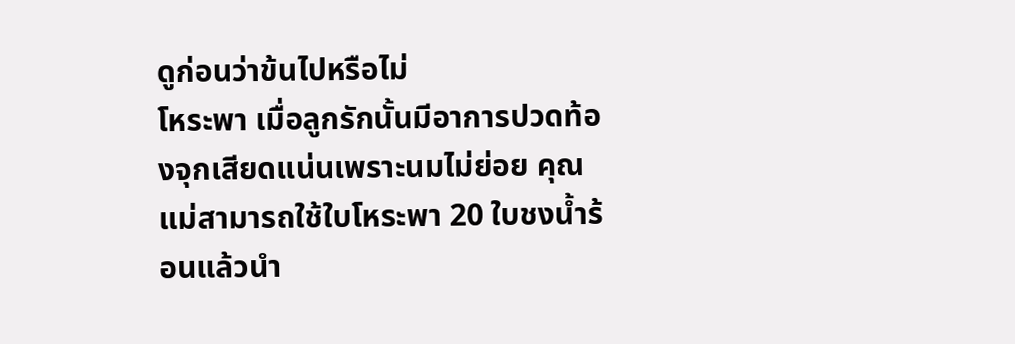ดูก่อนว่าข้นไปหรือไม่
โหระพา เมื่อลูกรักนั้นมีอาการปวดท้องจุกเสียดแน่นเพราะนมไม่ย่อย คุณแม่สามารถใช้ใบโหระพา 20 ใบชงน้ำร้อนแล้วนำ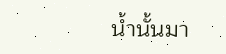น้ำนั้นมา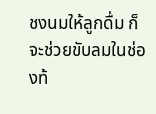ชงนมให้ลูกดื่ม ก็จะช่วยขับลมในช่องท้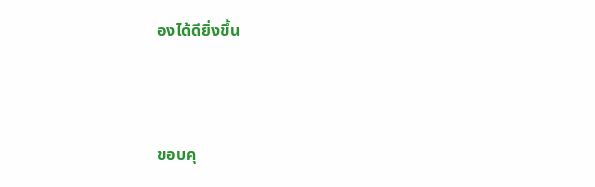องได้ดียิ่งขึ้น



ขอบคุ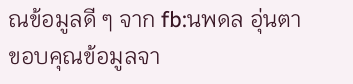ณข้อมูลดี ๆ จาก fb:นพดล อุ่นตา
ขอบคุณข้อมูลจา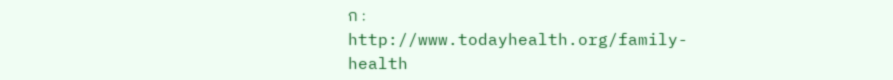ก : http://www.todayhealth.org/family-health